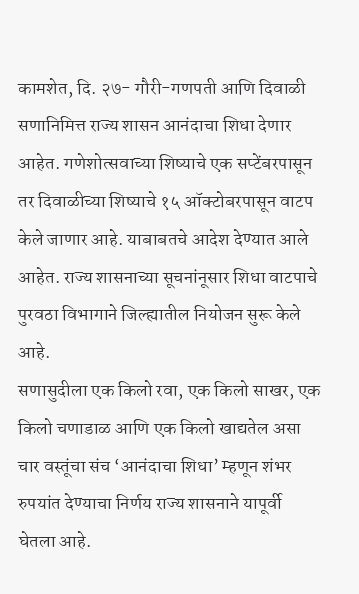कामशेत, दि. २७- गौरी-गणपती आणि दिवाळी सणानिमित्त राज्य शासन आनंदाचा शिधा देणार आहेत. गणेशोत्सवाच्या शिष्याचे एक सप्टेंबरपासून तर दिवाळीच्या शिष्याचे १५ ऑक्टोबरपासून वाटप केले जाणार आहे. याबाबतचे आदेश देण्यात आले आहेत. राज्य शासनाच्या सूचनांनूसार शिधा वाटपाचे पुरवठा विभागाने जिल्ह्यातील नियोजन सुरू केले आहे.
सणासुदीला एक किलो रवा, एक किलो साखर, एक किलो चणाडाळ आणि एक किलो खाद्यतेल असा चार वस्तूंचा संच ‘आनंदाचा शिधा’ म्हणून शंभर रुपयांत देण्याचा निर्णय राज्य शासनाने यापूर्वी घेतला आहे.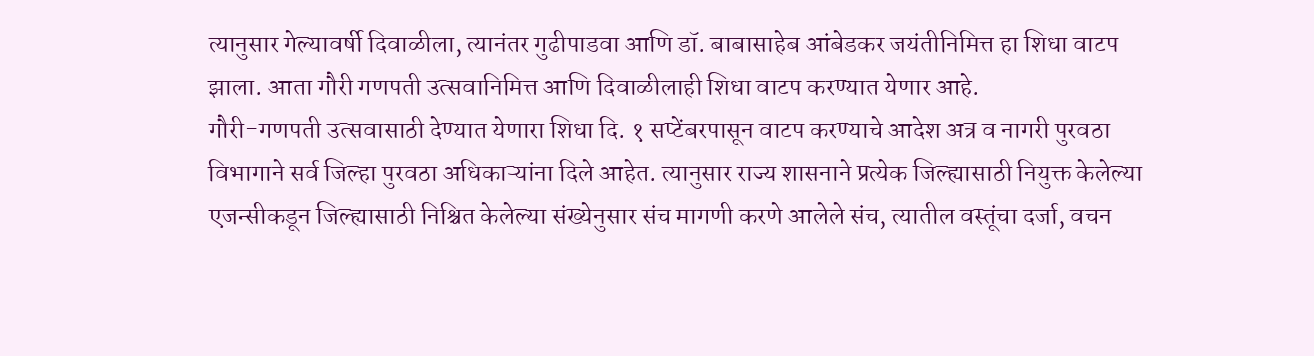त्यानुसार गेल्यावर्षी दिवाळीला, त्यानंतर गुढीपाडवा आणि डॉ. बाबासाहेब आंबेडकर जयंतीनिमित्त हा शिधा वाटप झाला. आता गौरी गणपती उत्सवानिमित्त आणि दिवाळीलाही शिधा वाटप करण्यात येणार आहे.
गौरी-गणपती उत्सवासाठी देण्यात येणारा शिधा दि. १ सप्टेंबरपासून वाटप करण्याचे आदेश अत्र व नागरी पुरवठा विभागाने सर्व जिल्हा पुरवठा अधिकाऱ्यांना दिले आहेत. त्यानुसार राज्य शासनाने प्रत्येक जिल्ह्यासाठी नियुक्त केलेल्या एजन्सीकडून जिल्ह्यासाठी निश्चित केलेल्या संख्येनुसार संच मागणी करणे आलेले संच, त्यातील वस्तूंचा दर्जा, वचन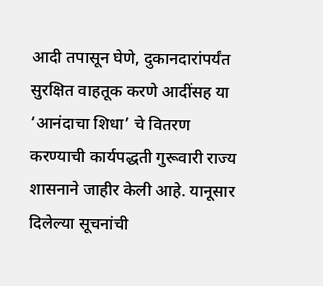आदी तपासून घेणे, दुकानदारांपर्यंत सुरक्षित वाहतूक करणे आदींसह या ‘आनंदाचा शिधा’ चे वितरण करण्याची कार्यपद्धती गुरूवारी राज्य शासनाने जाहीर केली आहे. यानूसार दिलेल्या सूचनांची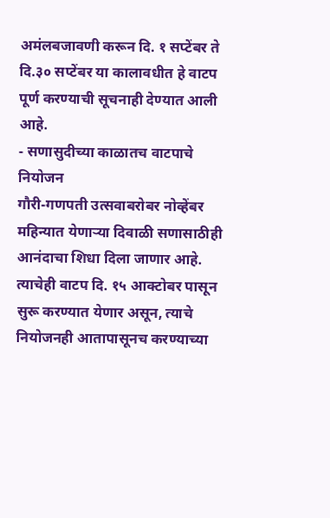अमंलबजावणी करून दि. १ सप्टेंबर ते दि.३० सप्टेंबर या कालावधीत हे वाटप पूर्ण करण्याची सूचनाही देण्यात आली आहे.
- सणासुदीच्या काळातच वाटपाचे नियोजन
गौरी-गणपती उत्सवाबरोबर नोव्हेंबर महिन्यात येणाऱ्या दिवाळी सणासाठीही आनंदाचा शिधा दिला जाणार आहे. त्याचेही वाटप दि. १५ आक्टोबर पासून सुरू करण्यात येणार असून, त्याचे नियोजनही आतापासूनच करण्याच्या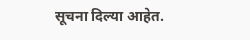सूचना दिल्या आहेत.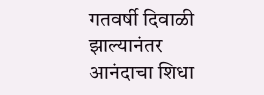गतवर्षी दिवाळी झाल्यानंतर आनंदाचा शिधा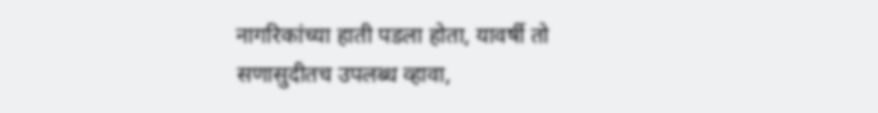नागरिकांच्या हाती पडला होता, यावर्षी तो सणासुदीतच उपलब्ध व्हावा,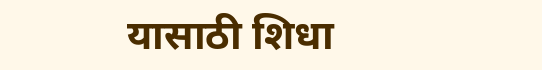यासाठी शिधा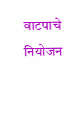वाटपाचे नियोजन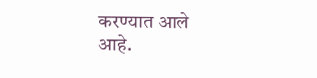करण्यात आले आहे.